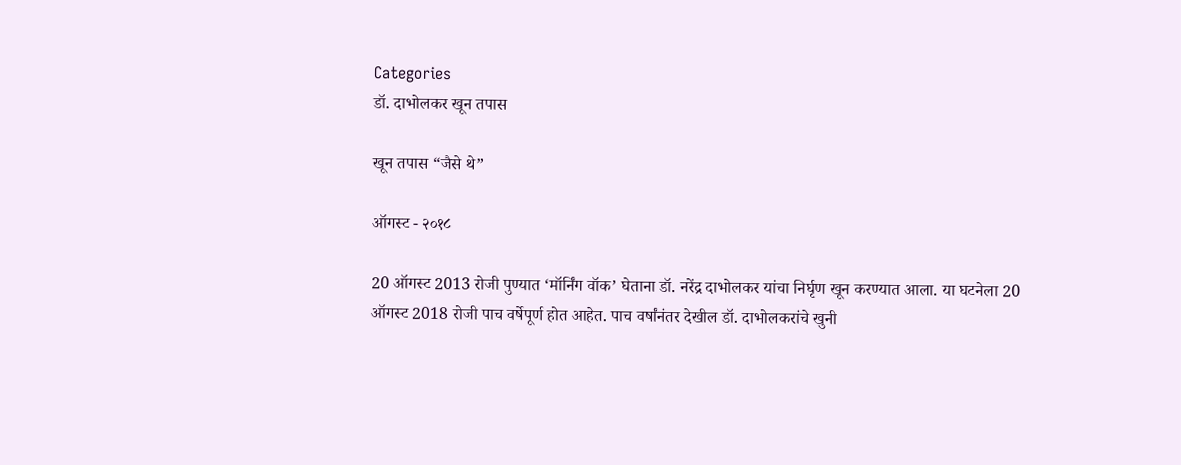Categories
डॉ. दाभोलकर खून तपास

खून तपास “जैसे थे”

ऑगस्ट - २०१८

20 ऑगस्ट 2013 रोजी पुण्यात ‘मॉर्निंग वॉक’ घेताना डॉ. नरेंद्र दाभोलकर यांचा निर्घृण खून करण्यात आला. या घटनेला 20 ऑगस्ट 2018 रोजी पाच वर्षेपूर्ण होत आहेत. पाच वर्षांनंतर देखील डॉ. दाभोलकरांचे खुनी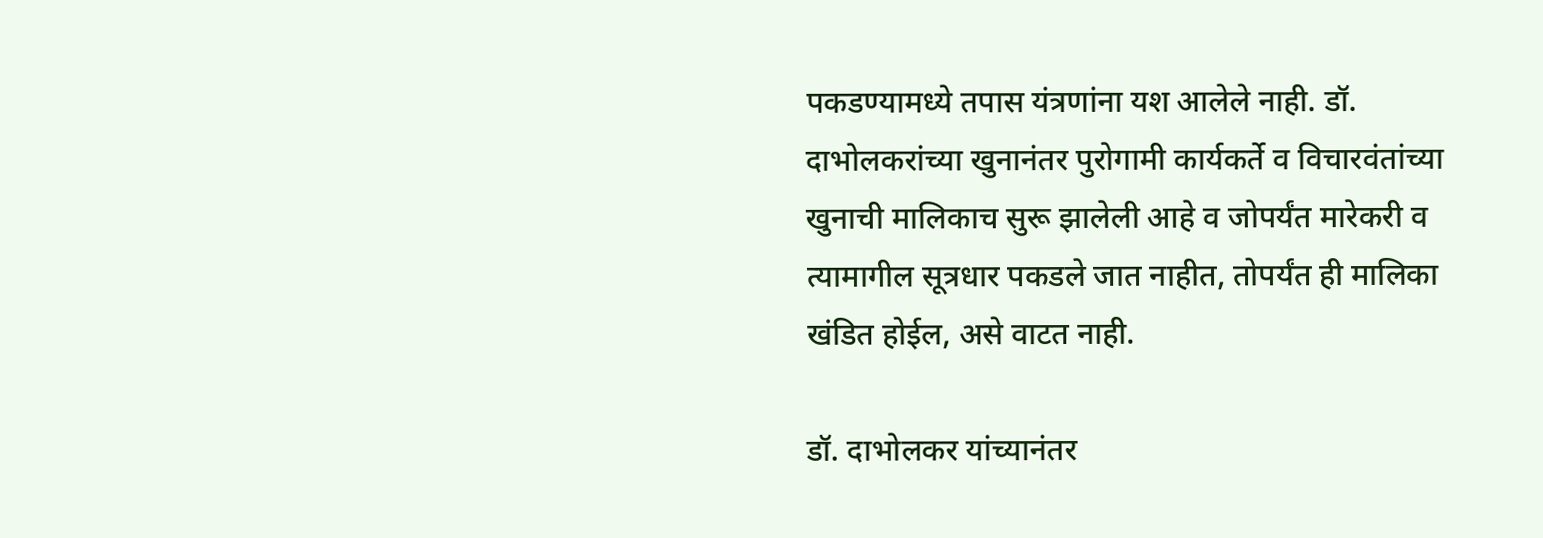पकडण्यामध्ये तपास यंत्रणांना यश आलेले नाही. डॉ. दाभोलकरांच्या खुनानंतर पुरोगामी कार्यकर्ते व विचारवंतांच्या खुनाची मालिकाच सुरू झालेली आहे व जोपर्यंत मारेकरी व त्यामागील सूत्रधार पकडले जात नाहीत, तोपर्यंत ही मालिका खंडित होईल, असे वाटत नाही.

डॉ. दाभोलकर यांच्यानंतर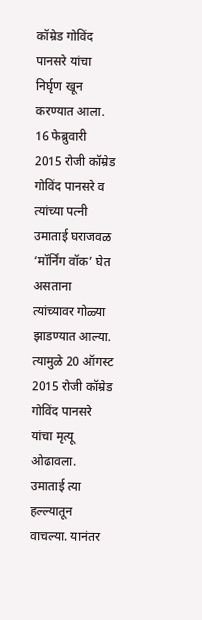कॉम्रेड गोविंद पानसरे यांचा निर्घृण खून करण्यात आला. 16 फेब्रुवारी 2015 रोजी कॉम्रेड गोविंद पानसरे व त्यांच्या पत्नी उमाताई घराजवळ ‘मॉर्निंग वॉक’ घेत असताना त्यांच्यावर गोळ्या झाडण्यात आल्या. त्यामुळे 20 ऑगस्ट 2015 रोजी कॉम्रेड गोविंद पानसरे यांचा मृत्यू ओढावला. उमाताई त्या हल्ल्यातून वाचल्या. यानंतर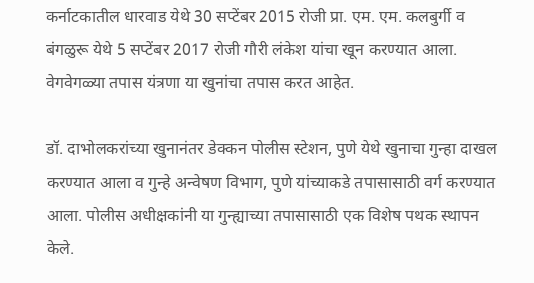कर्नाटकातील धारवाड येथे 30 सप्टेंबर 2015 रोजी प्रा. एम. एम. कलबुर्गी व बंगळुरू येथे 5 सप्टेंबर 2017 रोजी गौरी लंकेश यांचा खून करण्यात आला. वेगवेगळ्या तपास यंत्रणा या खुनांचा तपास करत आहेत.

डॉ. दाभोलकरांच्या खुनानंतर डेक्कन पोलीस स्टेशन, पुणे येथे खुनाचा गुन्हा दाखल करण्यात आला व गुन्हे अन्वेषण विभाग, पुणे यांच्याकडे तपासासाठी वर्ग करण्यात आला. पोलीस अधीक्षकांनी या गुन्ह्याच्या तपासासाठी एक विशेष पथक स्थापन केले.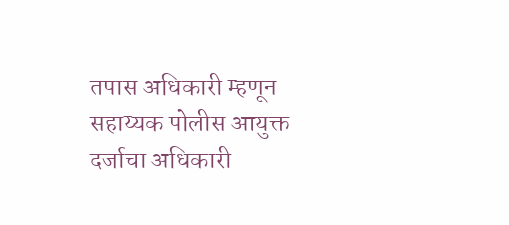तपास अधिकारी म्हणून सहाय्यक पोलीस आयुक्त दर्जाचा अधिकारी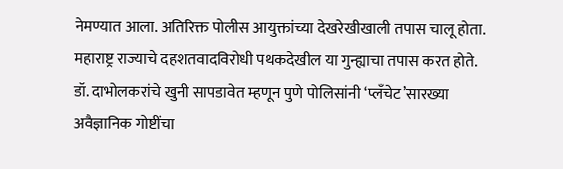नेमण्यात आला. अतिरिक्त पोलीस आयुक्तांच्या देखरेखीखाली तपास चालू होता. महाराष्ट्र राज्याचे दहशतवादविरोधी पथकदेखील या गुन्ह्याचा तपास करत होते. डॉ. दाभोलकरांचे खुनी सापडावेत म्हणून पुणे पोलिसांनी ‘प्लँचेट’सारख्या अवैज्ञानिक गोष्टींचा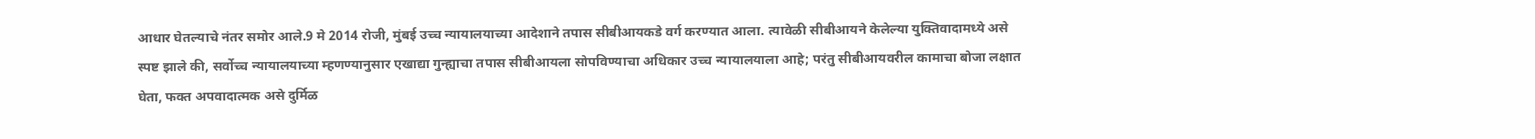आधार घेतल्याचे नंतर समोर आले.9 मे 2014 रोजी, मुंबई उच्च न्यायालयाच्या आदेशाने तपास सीबीआयकडे वर्ग करण्यात आला. त्यावेळी सीबीआयने केलेल्या युक्तिवादामध्ये असे स्पष्ट झाले की, सर्वोच्च न्यायालयाच्या म्हणण्यानुसार एखाद्या गुन्ह्याचा तपास सीबीआयला सोपविण्याचा अधिकार उच्च न्यायालयाला आहे; परंतु सीबीआयवरील कामाचा बोजा लक्षात घेता, फक्त अपवादात्मक असे दुर्मिळ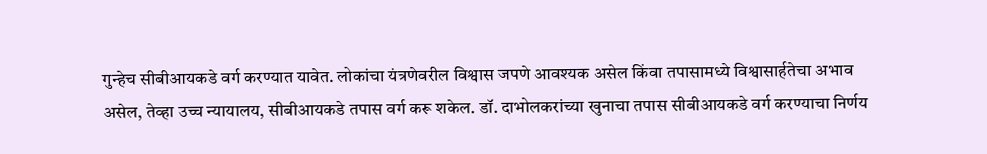गुन्हेच सीबीआयकडे वर्ग करण्यात यावेत. लोकांचा यंत्रणेवरील विश्वास जपणे आवश्यक असेल किंवा तपासामध्ये विश्वासार्हतेचा अभाव असेल, तेव्हा उच्च न्यायालय, सीबीआयकडे तपास वर्ग करू शकेल. डॉ. दाभोलकरांच्या खुनाचा तपास सीबीआयकडे वर्ग करण्याचा निर्णय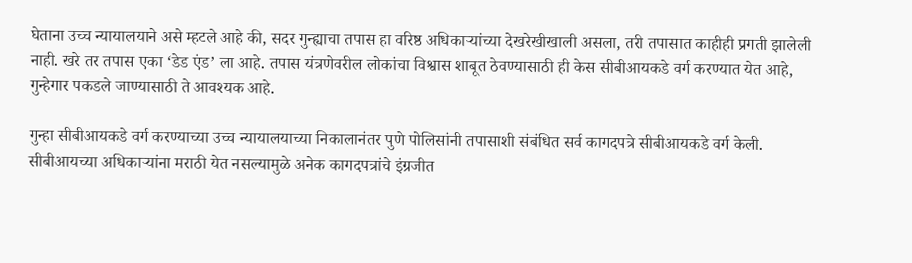घेताना उच्च न्यायालयाने असे म्हटले आहे की, सदर गुन्ह्याचा तपास हा वरिष्ठ अधिकार्‍यांच्या देखरेखीखाली असला, तरी तपासात काहीही प्रगती झालेली नाही. खरे तर तपास एका ‘डेड एंड’ ला आहे. तपास यंत्रणेवरील लोकांचा विश्वास शाबूत ठेवण्यासाठी ही केस सीबीआयकडे वर्ग करण्यात येत आहे, गुन्हेगार पकडले जाण्यासाठी ते आवश्यक आहे.

गुन्हा सीबीआयकडे वर्ग करण्याच्या उच्च न्यायालयाच्या निकालानंतर पुणे पोलिसांनी तपासाशी संबंधित सर्व कागदपत्रे सीबीआयकडे वर्ग केली. सीबीआयच्या अधिकार्‍यांना मराठी येत नसल्यामुळे अनेक कागदपत्रांचे इंग्रजीत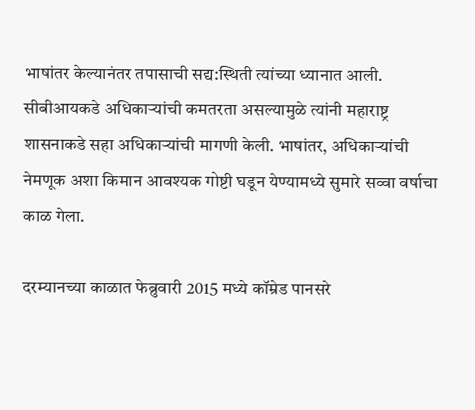भाषांतर केल्यानंतर तपासाची सद्य:स्थिती त्यांच्या ध्यानात आली. सीबीआयकडे अधिकार्‍यांची कमतरता असल्यामुळे त्यांनी महाराष्ट्र शासनाकडे सहा अधिकार्‍यांची मागणी केली. भाषांतर, अधिकार्‍यांची नेमणूक अशा किमान आवश्यक गोष्टी घडून येण्यामध्ये सुमारे सव्वा वर्षाचा काळ गेला.

दरम्यानच्या काळात फेब्रुवारी 2015 मध्ये कॉम्रेड पानसरे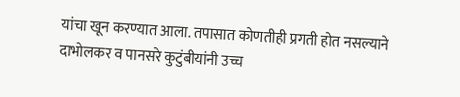यांचा खून करण्यात आला. तपासात कोणतीही प्रगती होत नसल्याने दाभोलकर व पानसरे कुटुंबीयांनी उच्च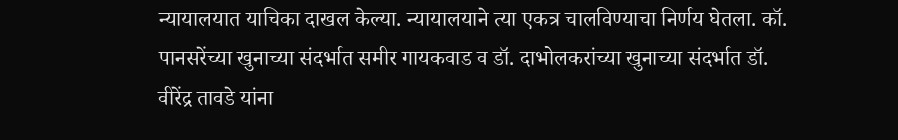न्यायालयात याचिका दाखल केल्या. न्यायालयाने त्या एकत्र चालविण्याचा निर्णय घेतला. कॉ. पानसरेंच्या खुनाच्या संदर्भात समीर गायकवाड व डॉ. दाभोलकरांच्या खुनाच्या संदर्भात डॉ. वीरेंद्र तावडे यांना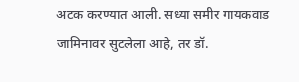अटक करण्यात आली. सध्या समीर गायकवाड जामिनावर सुटलेला आहे, तर डॉ.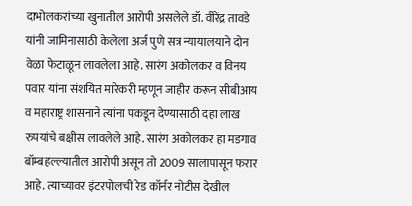दाभोलकरांच्या खुनातील आरोपी असलेले डॉ. वीरेंद्र तावडे यांनी जामिनासाठी केलेला अर्ज पुणे सत्र न्यायालयाने दोन वेळा फेटाळून लावलेला आहे. सारंग अकोलकर व विनय पवार यांना संशयित मारेकरी म्हणून जाहीर करून सीबीआय व महाराष्ट्र शासनाने त्यांना पकडून देण्यासाठी दहा लाख रुपयांचे बक्षीस लावलेले आहे. सारंग अकोलकर हा मडगाव बॉम्बहल्ल्यातील आरोपी असून तो 2009 सालापासून फरार आहे. त्याच्यावर इंटरपोलची रेड कॉर्नर नोटीस देखील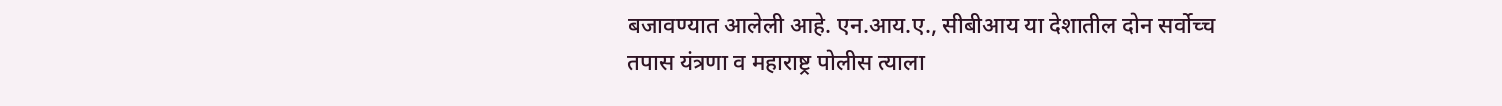बजावण्यात आलेली आहे. एन.आय.ए., सीबीआय या देशातील दोन सर्वोच्च तपास यंत्रणा व महाराष्ट्र पोलीस त्याला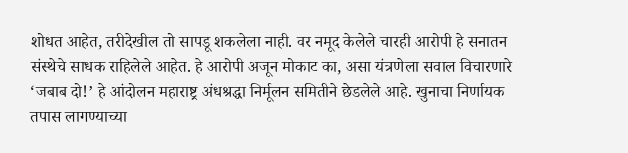शोधत आहेत, तरीदेखील तो सापडू शकलेला नाही. वर नमूद केलेले चारही आरोपी हे सनातन संस्थेचे साधक राहिलेले आहेत. हे आरोपी अजून मोकाट का, असा यंत्रणेला सवाल विचारणारे ‘जबाब दो!’ हे आंदोलन महाराष्ट्र अंधश्रद्धा निर्मूलन समितीने छेडलेले आहे. खुनाचा निर्णायक तपास लागण्याच्या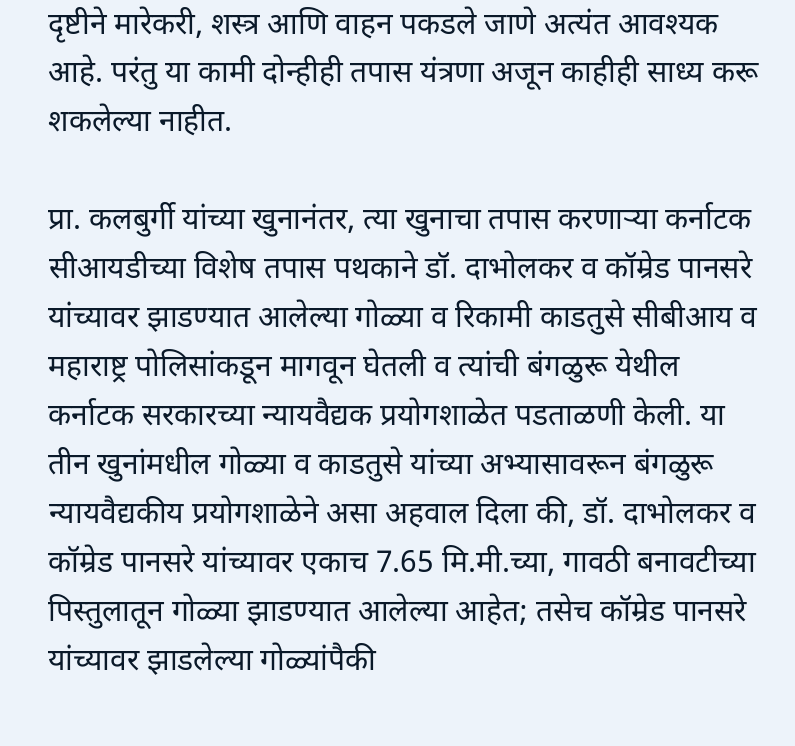दृष्टीने मारेकरी, शस्त्र आणि वाहन पकडले जाणे अत्यंत आवश्यक आहे. परंतु या कामी दोन्हीही तपास यंत्रणा अजून काहीही साध्य करू शकलेल्या नाहीत.

प्रा. कलबुर्गी यांच्या खुनानंतर, त्या खुनाचा तपास करणार्‍या कर्नाटक सीआयडीच्या विशेष तपास पथकाने डॉ. दाभोलकर व कॉम्रेड पानसरे यांच्यावर झाडण्यात आलेल्या गोळ्या व रिकामी काडतुसे सीबीआय व महाराष्ट्र पोलिसांकडून मागवून घेतली व त्यांची बंगळुरू येथील कर्नाटक सरकारच्या न्यायवैद्यक प्रयोगशाळेत पडताळणी केली. या तीन खुनांमधील गोळ्या व काडतुसे यांच्या अभ्यासावरून बंगळुरू न्यायवैद्यकीय प्रयोगशाळेने असा अहवाल दिला की, डॉ. दाभोलकर व कॉम्रेड पानसरे यांच्यावर एकाच 7.65 मि.मी.च्या, गावठी बनावटीच्या पिस्तुलातून गोळ्या झाडण्यात आलेल्या आहेत; तसेच कॉम्रेड पानसरे यांच्यावर झाडलेल्या गोळ्यांपैकी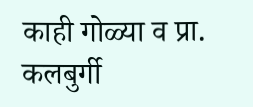काही गोळ्या व प्रा. कलबुर्गी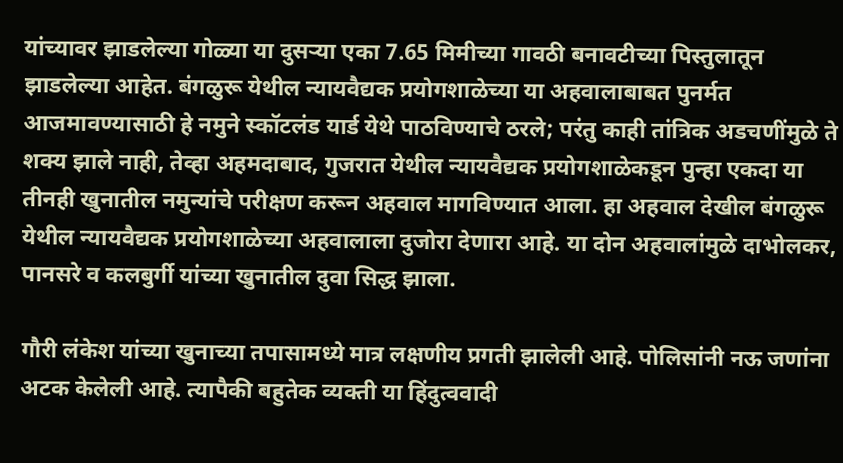यांच्यावर झाडलेल्या गोळ्या या दुसर्‍या एका 7.65 मिमीच्या गावठी बनावटीच्या पिस्तुलातून झाडलेल्या आहेत. बंगळुरू येथील न्यायवैद्यक प्रयोगशाळेच्या या अहवालाबाबत पुनर्मत आजमावण्यासाठी हे नमुने स्कॉटलंड यार्ड येथे पाठविण्याचे ठरले; परंतु काही तांत्रिक अडचणींमुळे ते शक्य झाले नाही, तेव्हा अहमदाबाद, गुजरात येथील न्यायवैद्यक प्रयोगशाळेकडून पुन्हा एकदा या तीनही खुनातील नमुन्यांचे परीक्षण करून अहवाल मागविण्यात आला. हा अहवाल देखील बंगळुरू येथील न्यायवैद्यक प्रयोगशाळेच्या अहवालाला दुजोरा देणारा आहे. या दोन अहवालांमुळे दाभोलकर, पानसरे व कलबुर्गी यांच्या खुनातील दुवा सिद्ध झाला.

गौरी लंकेश यांच्या खुनाच्या तपासामध्ये मात्र लक्षणीय प्रगती झालेली आहे. पोलिसांनी नऊ जणांना अटक केलेली आहे. त्यापैकी बहुतेक व्यक्ती या हिंदुत्ववादी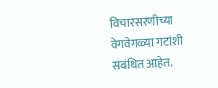विचारसरणीच्या वेगवेगळ्या गटांशी संबंधित आहेत.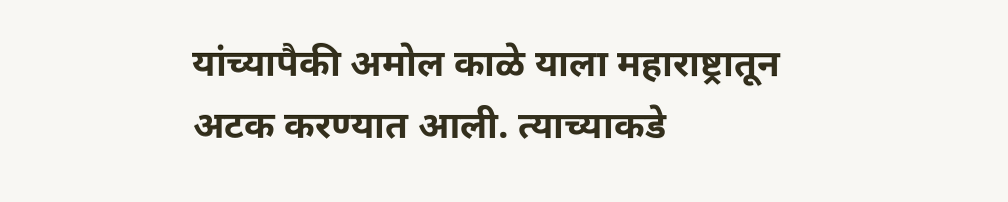यांच्यापैकी अमोल काळे याला महाराष्ट्रातून अटक करण्यात आली. त्याच्याकडे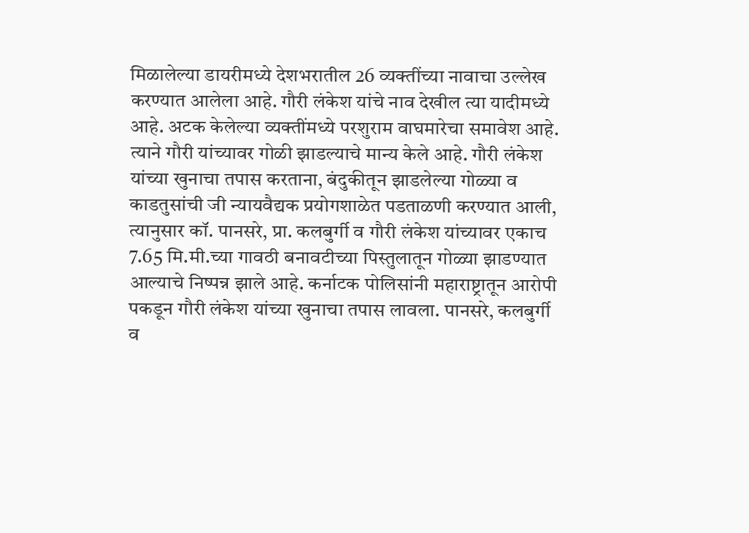मिळालेल्या डायरीमध्ये देशभरातील 26 व्यक्तींच्या नावाचा उल्लेख करण्यात आलेला आहे. गौरी लंकेश यांचे नाव देखील त्या यादीमध्ये आहे. अटक केलेल्या व्यक्तींमध्ये परशुराम वाघमारेचा समावेश आहे. त्याने गौरी यांच्यावर गोळी झाडल्याचे मान्य केले आहे. गौरी लंकेश यांच्या खुनाचा तपास करताना, बंदुकीतून झाडलेल्या गोळ्या व काडतुसांची जी न्यायवैद्यक प्रयोगशाळेत पडताळणी करण्यात आली, त्यानुसार कॉ. पानसरे, प्रा. कलबुर्गी व गौरी लंकेश यांच्यावर एकाच 7.65 मि.मी.च्या गावठी बनावटीच्या पिस्तुलातून गोळ्या झाडण्यात आल्याचे निष्पन्न झाले आहे. कर्नाटक पोलिसांनी महाराष्ट्रातून आरोपी पकडून गौरी लंकेश यांच्या खुनाचा तपास लावला. पानसरे, कलबुर्गी व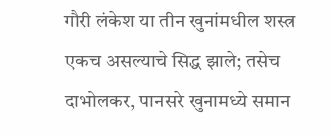गौरी लंकेश या तीन खुनांमधील शस्त्र एकच असल्याचे सिद्ध झाले; तसेच दाभोलकर, पानसरे खुनामध्ये समान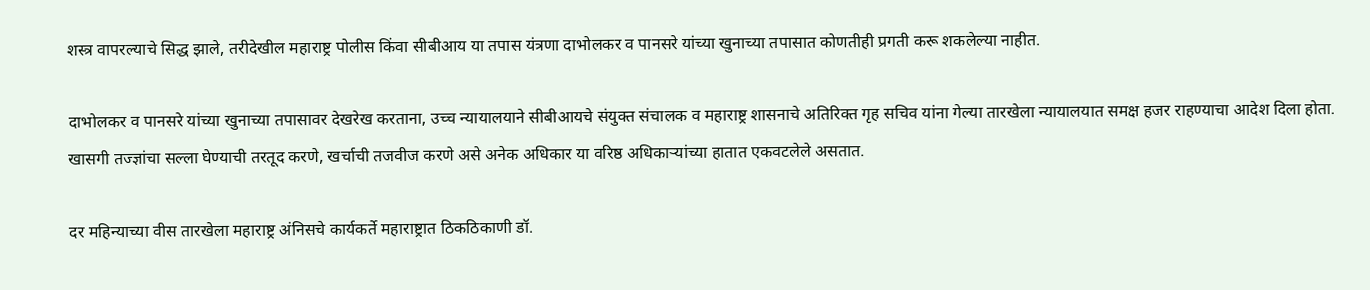शस्त्र वापरल्याचे सिद्ध झाले, तरीदेखील महाराष्ट्र पोलीस किंवा सीबीआय या तपास यंत्रणा दाभोलकर व पानसरे यांच्या खुनाच्या तपासात कोणतीही प्रगती करू शकलेल्या नाहीत.

दाभोलकर व पानसरे यांच्या खुनाच्या तपासावर देखरेख करताना, उच्च न्यायालयाने सीबीआयचे संयुक्त संचालक व महाराष्ट्र शासनाचे अतिरिक्त गृह सचिव यांना गेल्या तारखेला न्यायालयात समक्ष हजर राहण्याचा आदेश दिला होता. खासगी तज्ज्ञांचा सल्ला घेण्याची तरतूद करणे, खर्चाची तजवीज करणे असे अनेक अधिकार या वरिष्ठ अधिकार्‍यांच्या हातात एकवटलेले असतात.

दर महिन्याच्या वीस तारखेला महाराष्ट्र अंनिसचे कार्यकर्ते महाराष्ट्रात ठिकठिकाणी डॉ.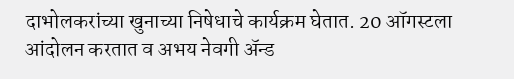दाभोलकरांच्या खुनाच्या निषेधाचे कार्यक्रम घेतात. 20 ऑगस्टला आंदोलन करतात व अभय नेवगी अ‍ॅन्ड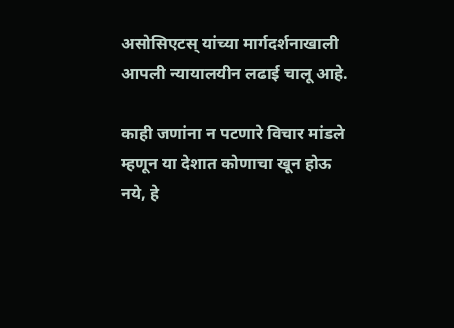असोसिएटस् यांच्या मार्गदर्शनाखाली आपली न्यायालयीन लढाई चालू आहे.

काही जणांना न पटणारे विचार मांडले म्हणून या देशात कोणाचा खून होऊ नये, हे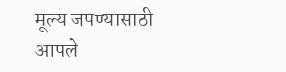मूल्य जपण्यासाठी आपले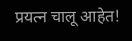प्रयत्न चालू आहेत!